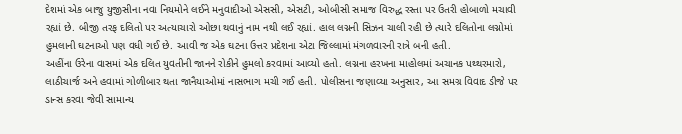દેશમાં એક બાજુ યુજીસીના નવા નિયમોને લઈને મનુવાદીઓ એસસી, એસટી, ઓબીસી સમાજ વિરુદ્ધ રસ્તા પર ઉતરી હોબાળો મચાવી રહ્યાં છે. બીજી તરફ દલિતો પર અત્યાચારો ઓછા થવાનું નામ નથી લઈ રહ્યાં. હાલ લગ્નની સિઝન ચાલી રહી છે ત્યારે દલિતોના લગ્નોમાં હુમલાની ઘટનાઓ પણ વધી ગઈ છે. આવી જ એક ઘટના ઉત્તર પ્રદેશના એટા જિલ્લામાં મંગળવારની રાત્રે બની હતી.
અહીંના ઉરેના વાસમાં એક દલિત યુવતીની જાનને રોકીને હુમલો કરવામાં આવ્યો હતો. લગ્નના હરખના માહોલમાં અચાનક પથ્થરમારો, લાઠીચાર્જ અને હવામાં ગોળીબાર થતા જાનૈયાઓમાં નાસભાગ મચી ગઈ હતી. પોલીસના જણાવ્યા અનુસાર, આ સમગ્ર વિવાદ ડીજે પર ડાન્સ કરવા જેવી સામાન્ય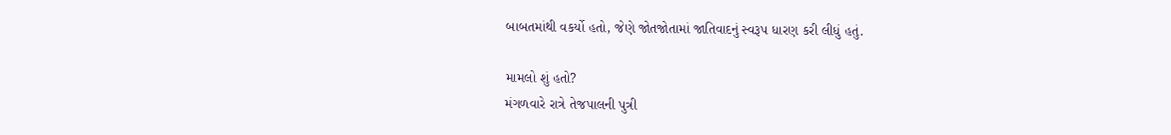બાબતમાંથી વકર્યો હતો, જેણે જોતજોતામાં જાતિવાદનું સ્વરૂપ ધારણ કરી લીધું હતું.

મામલો શું હતો?
મંગળવારે રાત્રે તેજપાલની પુત્રી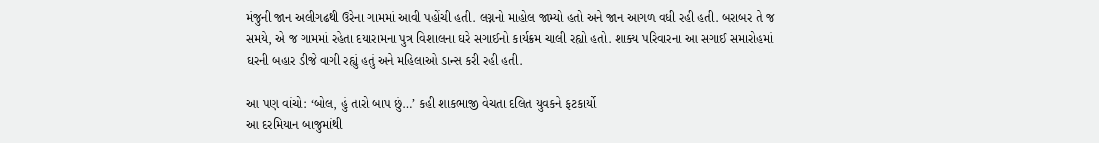મંજુની જાન અલીગઢથી ઉરેના ગામમાં આવી પહોંચી હતી. લગ્નનો માહોલ જામ્યો હતો અને જાન આગળ વધી રહી હતી. બરાબર તે જ સમયે, એ જ ગામમાં રહેતા દયારામના પુત્ર વિશાલના ઘરે સગાઈનો કાર્યક્રમ ચાલી રહ્યો હતો. શાક્ય પરિવારના આ સગાઈ સમારોહમાં ઘરની બહાર ડીજે વાગી રહ્યું હતું અને મહિલાઓ ડાન્સ કરી રહી હતી.

આ પણ વાંચો: ‘બોલ, હું તારો બાપ છું…’ કહી શાકભાજી વેચતા દલિત યુવકને ફટકાર્યો
આ દરમિયાન બાજુમાંથી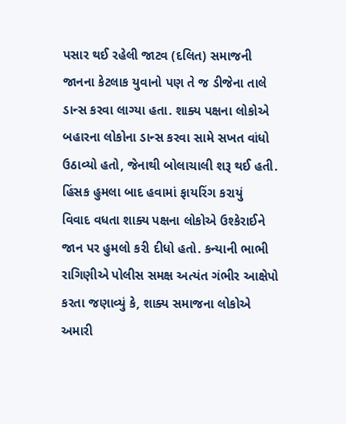પસાર થઈ રહેલી જાટવ (દલિત) સમાજની જાનના કેટલાક યુવાનો પણ તે જ ડીજેના તાલે ડાન્સ કરવા લાગ્યા હતા. શાક્ય પક્ષના લોકોએ બહારના લોકોના ડાન્સ કરવા સામે સખત વાંધો ઉઠાવ્યો હતો, જેનાથી બોલાચાલી શરૂ થઈ હતી.
હિંસક હુમલા બાદ હવામાં ફાયરિંગ કરાયું
વિવાદ વધતા શાક્ય પક્ષના લોકોએ ઉશ્કેરાઈને જાન પર હુમલો કરી દીધો હતો. કન્યાની ભાભી રાગિણીએ પોલીસ સમક્ષ અત્યંત ગંભીર આક્ષેપો કરતા જણાવ્યું કે, શાક્ય સમાજના લોકોએ અમારી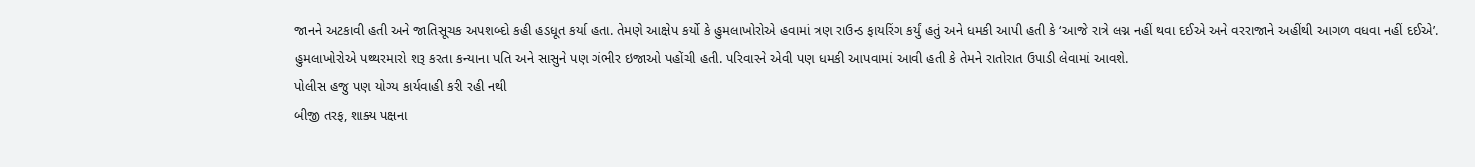જાનને અટકાવી હતી અને જાતિસૂચક અપશબ્દો કહી હડધૂત કર્યા હતા. તેમણે આક્ષેપ કર્યો કે હુમલાખોરોએ હવામાં ત્રણ રાઉન્ડ ફાયરિંગ કર્યું હતું અને ધમકી આપી હતી કે ‘આજે રાત્રે લગ્ન નહીં થવા દઈએ અને વરરાજાને અહીંથી આગળ વધવા નહીં દઈએ’. હુમલાખોરોએ પથ્થરમારો શરૂ કરતા કન્યાના પતિ અને સાસુને પણ ગંભીર ઇજાઓ પહોંચી હતી. પરિવારને એવી પણ ધમકી આપવામાં આવી હતી કે તેમને રાતોરાત ઉપાડી લેવામાં આવશે.
પોલીસ હજુ પણ યોગ્ય કાર્યવાહી કરી રહી નથી
બીજી તરફ, શાક્ય પક્ષના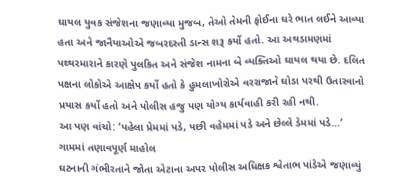ઘાયલ યુવક સંજેશના જણાવ્યા મુજબ, તેઓ તેમની ફોઈના ઘરે ભાત લઈને આવ્યા હતા અને જાનૈયાઓએ જબરદસ્તી ડાન્સ શરૂ કર્યો હતો. આ અથડામણમાં પથ્થરમારાને કારણે પુલકિત અને સંજેશ નામના બે વ્યક્તિઓ ઘાયલ થયા છે. દલિત પક્ષના લોકોએ આક્ષેપ કર્યો હતો કે હુમલાખોરોએ વરરાજાને ઘોડા પરથી ઉતારવાનો પ્રયાસ કર્યો હતો અને પોલીસ હજુ પણ યોગ્ય કાર્યવાહી કરી રહી નથી.
આ પણ વાંચો: ‘પહેલા પ્રેમમાં પડે, પછી વહેમમાં પડે અને છેલ્લે ડેમમાં પડે…’
ગામમાં તણાવપૂર્ણ માહોલ
ઘટનાની ગંભીરતાને જોતા એટાના અપર પોલીસ અધિક્ષક શ્વેતાભ પાંડેએ જણાવ્યું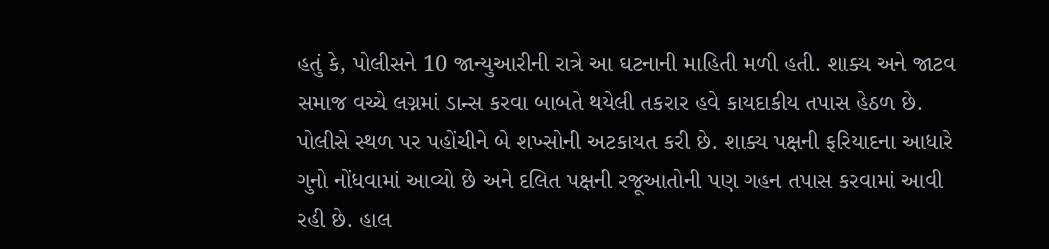હતું કે, પોલીસને 10 જાન્યુઆરીની રાત્રે આ ઘટનાની માહિતી મળી હતી. શાક્ય અને જાટવ સમાજ વચ્ચે લગ્નમાં ડાન્સ કરવા બાબતે થયેલી તકરાર હવે કાયદાકીય તપાસ હેઠળ છે. પોલીસે સ્થળ પર પહોંચીને બે શખ્સોની અટકાયત કરી છે. શાક્ય પક્ષની ફરિયાદના આધારે ગુનો નોંધવામાં આવ્યો છે અને દલિત પક્ષની રજૂઆતોની પણ ગહન તપાસ કરવામાં આવી રહી છે. હાલ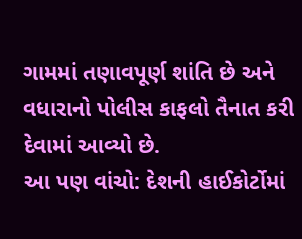ગામમાં તણાવપૂર્ણ શાંતિ છે અને વધારાનો પોલીસ કાફલો તૈનાત કરી દેવામાં આવ્યો છે.
આ પણ વાંચો: દેશની હાઈકોર્ટોમાં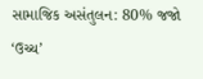સામાજિક અસંતુલન: 80% જજો ‘ઉચ્ચ’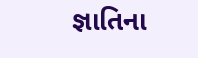જ્ઞાતિના